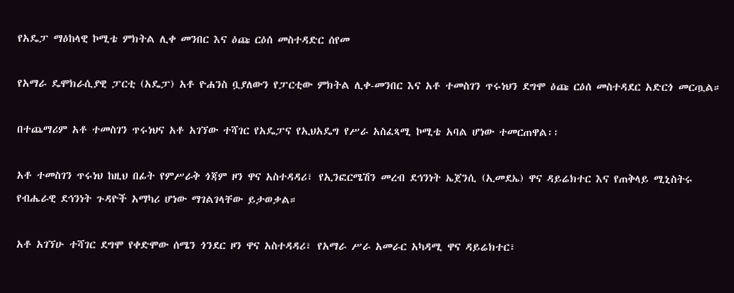የአዴፓ ማዕከላዊ ኮሚቴ ምክትል ሊቀ መንበር እና ዕጩ ርዕሰ መስተዳድር ሰየመ

የአማራ ዴሞክራሲያዊ ፓርቲ (አዴፓ) አቶ ዮሐንስ ቧያለውን የፓርቲው ምክትል ሊቀ-መንበር እና አቶ ተመስገን ጥሩነህን ደግሞ ዕጩ ርዕሰ መስተዳደር አድርጎ መርጧል።

በተጨማሪም አቶ ተመስገን ጥሩነህና አቶ አገኘው ተሻገር የአዴፓና የኢህአዴግ የሥራ አስፈጻሚ ኮሚቴ አባል ሆነው ተመርጠዋል፡፡

አቶ ተመስገን ጥሩነህ ከዚህ በፊት የምሥራቅ ጎጃም ዞን ዋና አስተዳዳሪ፣ የኢንፎርሜሽን መረብ ደኅንነት ኤጀንሲ (ኢመደኤ) ዋና ዳይሬክተር እና የጠቅላይ ሚኒስትሩ የብሔራዊ ደኅንነት ጉዳዮች አማካሪ ሆነው ማገልገላቸው ይታወቃል።

አቶ አገኘሁ ተሻገር ደግሞ የቀድሞው ሰሜን ጎንደር ዞን ዋና አስተዳዳሪ፣ የአማራ ሥራ አመራር አካዳሚ ዋና ዳይሬክተር፣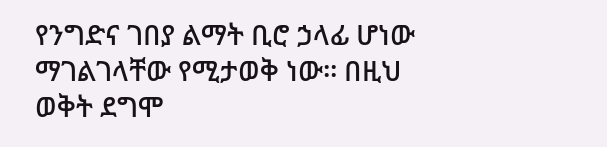የንግድና ገበያ ልማት ቢሮ ኃላፊ ሆነው ማገልገላቸው የሚታወቅ ነው፡፡ በዚህ ወቅት ደግሞ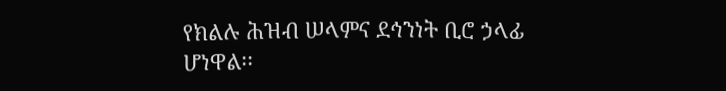የክልሉ ሕዝብ ሠላምና ደኅንነት ቢሮ ኃላፊ ሆነዋል፡፡